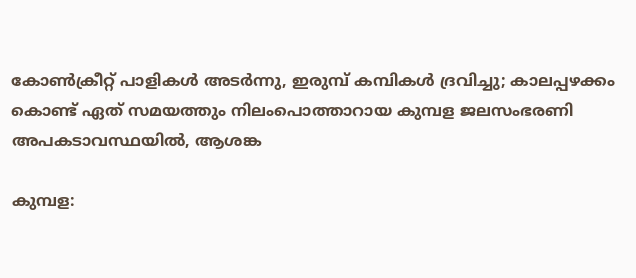കോൺക്രീറ്റ് പാളികൾ അടർന്നു, ഇരുമ്പ് കമ്പികൾ ദ്രവിച്ചു; കാലപ്പഴക്കം കൊണ്ട് ഏത് സമയത്തും നിലംപൊത്താറായ കുമ്പള ജലസംഭരണി അപകടാവസ്ഥയിൽ, ആശങ്ക

കുമ്പള: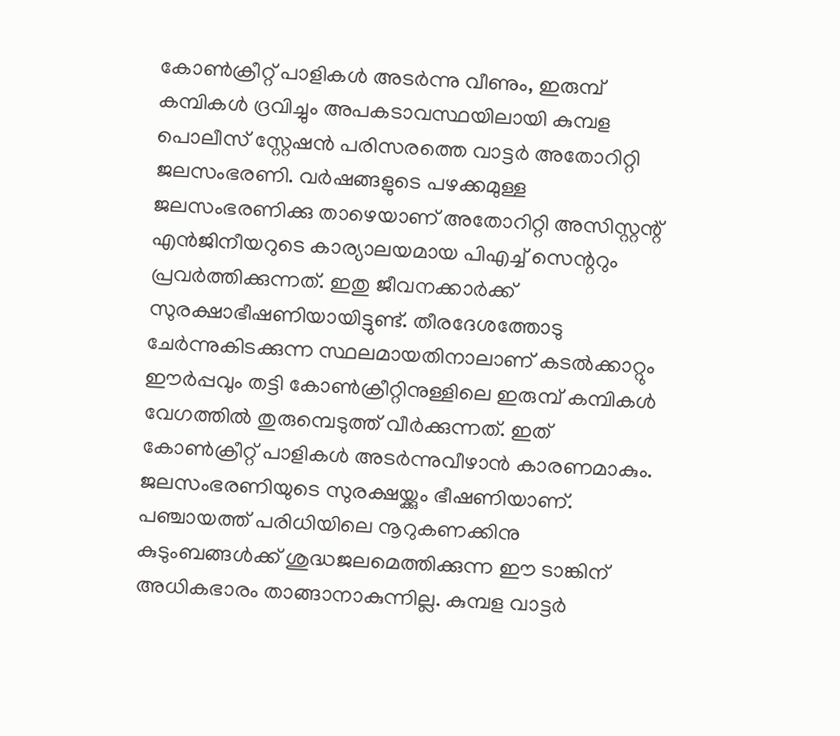കോൺക്രീറ്റ് പാളികൾ അടർന്നു വീണും, ഇരുമ്പ് കമ്പികൾ ദ്രവിച്ചും അപകടാവസ്ഥയിലായി കുമ്പള പൊലീസ് സ്റ്റേഷൻ പരിസരത്തെ വാട്ടർ അതോറിറ്റി ജലസംഭരണി. വർഷങ്ങളുടെ പഴക്കമുള്ള ജലസംഭരണിക്കു താഴെയാണ് അതോറിറ്റി അസിസ്റ്റന്റ് എൻജിനീയറുടെ കാര്യാലയമായ പിഎച്ച് സെന്ററും പ്രവർത്തിക്കുന്നത്. ഇതു ജീവനക്കാർക്ക് സുരക്ഷാഭീഷണിയായിട്ടുണ്ട്. തീരദേശത്തോടു ചേർന്നുകിടക്കുന്ന സ്ഥലമായതിനാലാണ് കടൽക്കാറ്റും ഈർപ്പവും തട്ടി കോൺക്രീറ്റിനുള്ളിലെ ഇരുമ്പ് കമ്പികൾ വേഗത്തിൽ തുരുമ്പെടുത്ത് വീർക്കുന്നത്. ഇത് കോൺക്രീറ്റ് പാളികൾ അടർന്നുവീഴാൻ കാരണമാകും. ജലസംഭരണിയുടെ സുരക്ഷയ്ക്കും ഭീഷണിയാണ്.
പഞ്ചായത്ത് പരിധിയിലെ നൂറുകണക്കിനു കുടുംബങ്ങൾക്ക് ശുദ്ധജലമെത്തിക്കുന്ന ഈ ടാങ്കിന് അധികഭാരം താങ്ങാനാകുന്നില്ല. കുമ്പള വാട്ടർ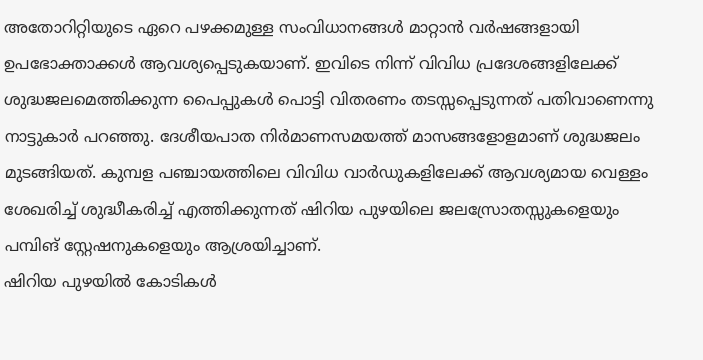അതോറിറ്റിയുടെ ഏറെ പഴക്കമുള്ള സംവിധാനങ്ങൾ മാറ്റാൻ വർഷങ്ങളായി ഉപഭോക്താക്കൾ ആവശ്യപ്പെടുകയാണ്. ഇവിടെ നിന്ന് വിവിധ പ്രദേശങ്ങളിലേക്ക് ശുദ്ധജലമെത്തിക്കുന്ന പൈപ്പുകൾ പൊട്ടി വിതരണം തടസ്സപ്പെടുന്നത് പതിവാണെന്നു നാട്ടുകാർ പറഞ്ഞു. ദേശീയപാത നിർമാണസമയത്ത് മാസങ്ങളോളമാണ് ശുദ്ധജലം മുടങ്ങിയത്. കുമ്പള പഞ്ചായത്തിലെ വിവിധ വാർഡുകളിലേക്ക് ആവശ്യമായ വെള്ളം ശേഖരിച്ച് ശുദ്ധീകരിച്ച് എത്തിക്കുന്നത് ഷിറിയ പുഴയിലെ ജലസ്രോതസ്സുകളെയും പമ്പിങ് സ്റ്റേഷനുകളെയും ആശ്രയിച്ചാണ്.
ഷിറിയ പുഴയിൽ കോടികൾ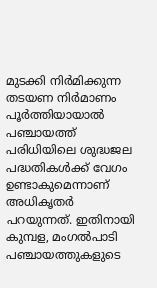മുടക്കി നിർമിക്കുന്ന തടയണ നിർമാണം പൂർത്തിയായാൽ പഞ്ചായത്ത് പരിധിയിലെ ശുദ്ധജല പദ്ധതികൾക്ക് വേഗം ഉണ്ടാകുമെന്നാണ് അധികൃതർ പറയുന്നത്. ഇതിനായി കുമ്പള, മംഗൽപാടി പഞ്ചായത്തുകളുടെ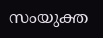സംയുക്ത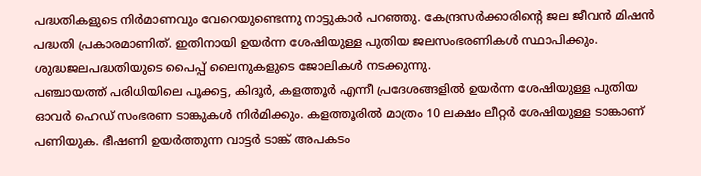പദ്ധതികളുടെ നിർമാണവും വേറെയുണ്ടെന്നു നാട്ടുകാർ പറഞ്ഞു. കേന്ദ്രസർക്കാരിന്റെ ജല ജീവൻ മിഷൻ പദ്ധതി പ്രകാരമാണിത്. ഇതിനായി ഉയർന്ന ശേഷിയുള്ള പുതിയ ജലസംഭരണികൾ സ്ഥാപിക്കും. ശുദ്ധജലപദ്ധതിയുടെ പൈപ്പ് ലൈനുകളുടെ ജോലികൾ നടക്കുന്നു.
പഞ്ചായത്ത് പരിധിയിലെ പൂക്കട്ട, കിദൂർ, കളത്തൂർ എന്നീ പ്രദേശങ്ങളിൽ ഉയർന്ന ശേഷിയുള്ള പുതിയ ഓവർ ഹെഡ് സംഭരണ ടാങ്കുകൾ നിർമിക്കും. കളത്തൂരിൽ മാത്രം 10 ലക്ഷം ലീറ്റർ ശേഷിയുള്ള ടാങ്കാണ് പണിയുക. ഭീഷണി ഉയർത്തുന്ന വാട്ടർ ടാങ്ക് അപകടം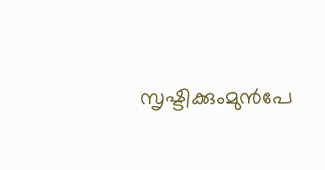സൃഷ്ടിക്കുംമുൻപേ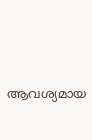ആവശ്യമായ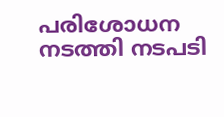പരിശോധന നടത്തി നടപടി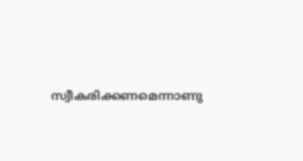സ്വീകരിക്കണമെന്നാണു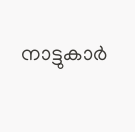നാട്ടുകാർ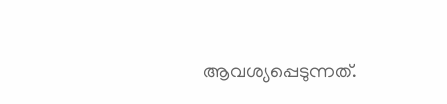ആവശ്യപ്പെടുന്നത്.